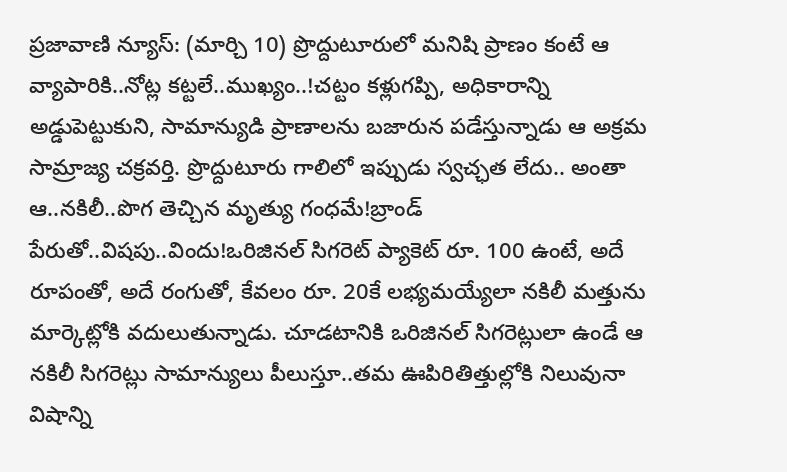ప్రజావాణి న్యూస్: (మార్చి 10) ప్రొద్దుటూరులో మనిషి ప్రాణం కంటే ఆ వ్యాపారికి..నోట్ల కట్టలే..ముఖ్యం..!చట్టం కళ్లుగప్పి, అధికారాన్ని అడ్డుపెట్టుకుని, సామాన్యుడి ప్రాణాలను బజారున పడేస్తున్నాడు ఆ అక్రమ సామ్రాజ్య చక్రవర్తి. ప్రొద్దుటూరు గాలిలో ఇప్పుడు స్వచ్ఛత లేదు.. అంతా ఆ..నకిలీ..పొగ తెచ్చిన మృత్యు గంధమే!బ్రాండ్ పేరుతో..విషపు..విందు!ఒరిజినల్ సిగరెట్ ప్యాకెట్ రూ. 100 ఉంటే, అదే రూపంతో, అదే రంగుతో, కేవలం రూ. 20కే లభ్యమయ్యేలా నకిలీ మత్తును మార్కెట్లోకి వదులుతున్నాడు. చూడటానికి ఒరిజినల్ సిగరెట్లులా ఉండే ఆ నకిలీ సిగరెట్లు సామాన్యులు పీలుస్తూ..తమ ఊపిరితిత్తుల్లోకి నిలువునా విషాన్ని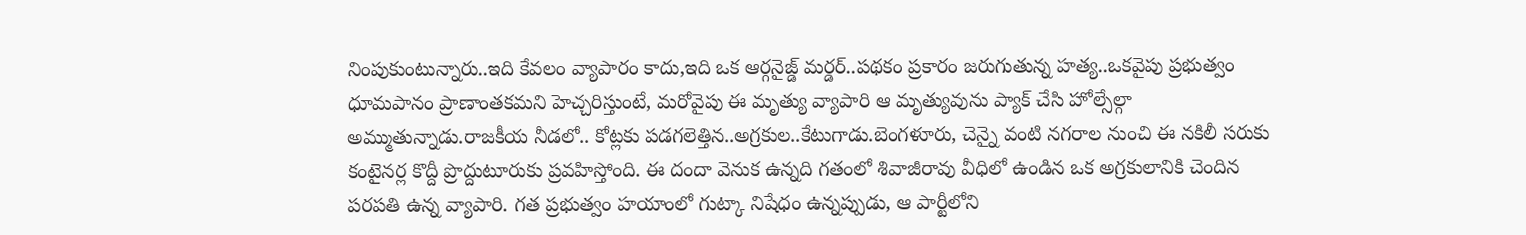నింపుకుంటున్నారు..ఇది కేవలం వ్యాపారం కాదు,ఇది ఒక ఆర్గనైజ్డ్ మర్డర్..పథకం ప్రకారం జరుగుతున్న హత్య..ఒకవైపు ప్రభుత్వం ధూమపానం ప్రాణాంతకమని హెచ్చరిస్తుంటే, మరోవైపు ఈ మృత్యు వ్యాపారి ఆ మృత్యువును ప్యాక్ చేసి హోల్సేల్గా అమ్ముతున్నాడు.రాజకీయ నీడలో.. కోట్లకు పడగలెత్తిన..అగ్రకుల..కేటుగాడు.బెంగళూరు, చెన్నై వంటి నగరాల నుంచి ఈ నకిలీ సరుకు కంటైనర్ల కొద్దీ ప్రొద్దుటూరుకు ప్రవహిస్తోంది. ఈ దందా వెనుక ఉన్నది గతంలో శివాజీరావు వీధిలో ఉండిన ఒక అగ్రకులానికి చెందిన పరపతి ఉన్న వ్యాపారి. గత ప్రభుత్వం హయాంలో గుట్కా నిషేధం ఉన్నప్పుడు, ఆ పార్టీలోని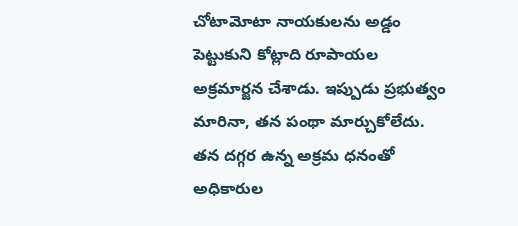చోటామోటా నాయకులను అడ్డం పెట్టుకుని కోట్లాది రూపాయల అక్రమార్జన చేశాడు. ఇప్పుడు ప్రభుత్వం మారినా, తన పంథా మార్చుకోలేదు. తన దగ్గర ఉన్న అక్రమ ధనంతో అధికారుల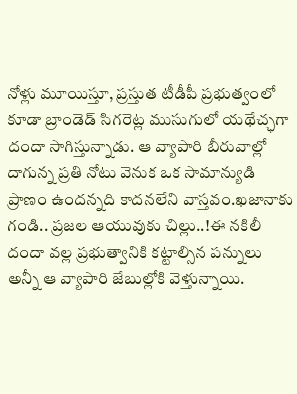నోళ్లు మూయిస్తూ, ప్రస్తుత టీడీపీ ప్రభుత్వంలో కూడా బ్రాండెడ్ సిగరెట్ల ముసుగులో యథేచ్ఛగా దందా సాగిస్తున్నాడు. ఆ వ్యాపారి బీరువాల్లో దాగున్న ప్రతి నోటు వెనుక ఒక సామాన్యుడి ప్రాణం ఉందన్నది కాదనలేని వాస్తవం.ఖజానాకు గండి.. ప్రజల ఆయువుకు చిల్లు..!ఈ నకిలీ దందా వల్ల ప్రభుత్వానికి కట్టాల్సిన పన్నులు అన్నీ ఆ వ్యాపారి జేబుల్లోకి వెళ్తున్నాయి.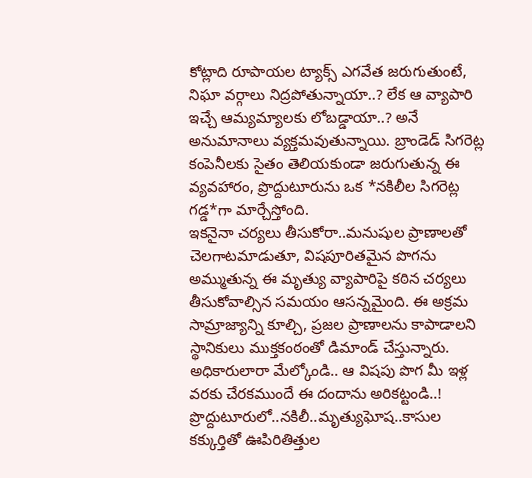కోట్లాది రూపాయల ట్యాక్స్ ఎగవేత జరుగుతుంటే, నిఘా వర్గాలు నిద్రపోతున్నాయా..? లేక ఆ వ్యాపారి ఇచ్చే ఆమ్యమ్యాలకు లోబడ్డాయా..? అనే అనుమానాలు వ్యక్తమవుతున్నాయి. బ్రాండెడ్ సిగరెట్ల కంపెనీలకు సైతం తెలియకుండా జరుగుతున్న ఈ వ్యవహారం, ప్రొద్దుటూరును ఒక *నకిలీల సిగరెట్ల గడ్డ*గా మార్చేస్తోంది.
ఇకనైనా చర్యలు తీసుకోరా..మనుషుల ప్రాణాలతో చెలగాటమాడుతూ, విషపూరితమైన పొగను అమ్ముతున్న ఈ మృత్యు వ్యాపారిపై కఠిన చర్యలు తీసుకోవాల్సిన సమయం ఆసన్నమైంది. ఈ అక్రమ సామ్రాజ్యాన్ని కూల్చి, ప్రజల ప్రాణాలను కాపాడాలని స్థానికులు ముక్తకంఠంతో డిమాండ్ చేస్తున్నారు. అధికారులారా మేల్కోండి.. ఆ విషపు పొగ మీ ఇళ్ల వరకు చేరకముందే ఈ దందాను అరికట్టండి..!
ప్రొద్దుటూరులో..నకిలీ..మృత్యుఘోష..కాసుల కక్కుర్తితో ఊపిరితిత్తుల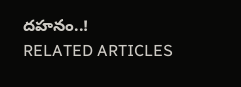దహనం..!
RELATED ARTICLES